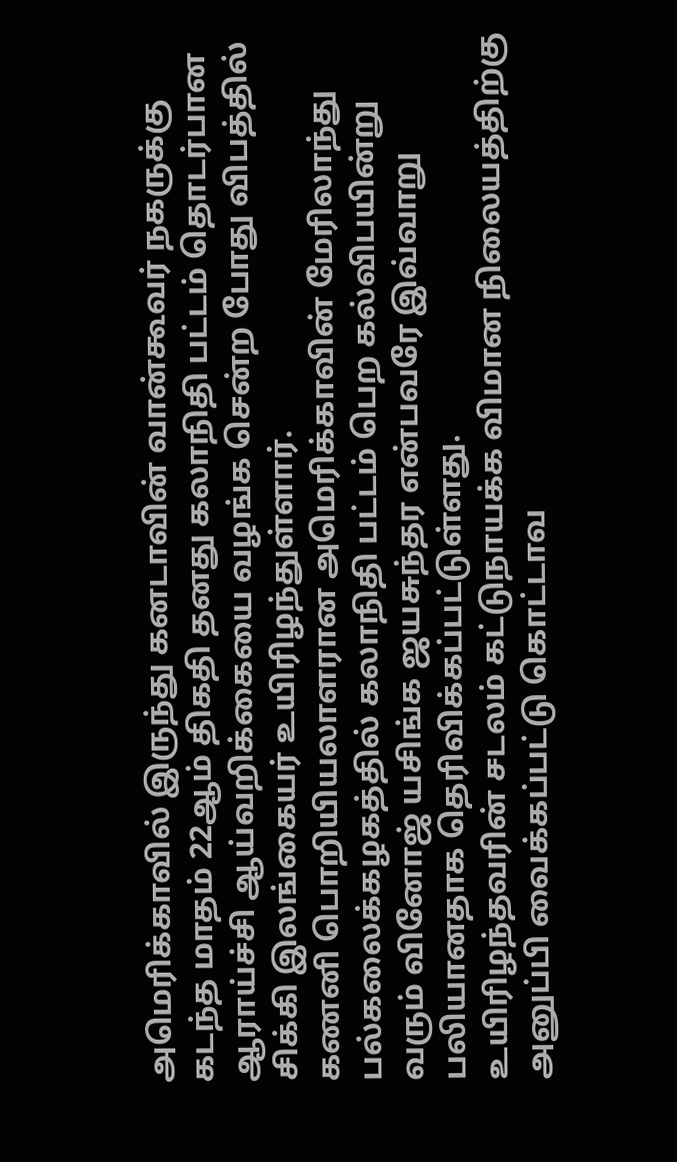அமெரிக்காவில் இருந்து கனடாவின் வான்கூவர் நகருக்கு கடந்த மாதம் 22ஆம் திகதி தனது கலாநிதி பட்டம் தொடர்பான ஆராய்ச்சி ஆய்வறிக்கையை வழங்க சென்ற போது விபத்தில் சிக்கி இலங்கையர் உயிரிழந்துள்ளார்.
கணனி பொறியியலாளரான அமெரிக்காவின் மேரிலாந்து பல்கலைக்கழகத்தில் கலாநிதி பட்டம் பெற கல்விபயின்று வரும் வினோஜ் யசிங்க ஜயசுந்தர என்பவரே இவ்வாறு பலியானதாக தெரிவிக்கப்பட்டுள்ளது.
உயிரிழந்தவரின் சடலம் கட்டுநாயக்க விமான நிலையத்திற்கு அனுப்பி வைக்கப்பட்டு கொட்டாவ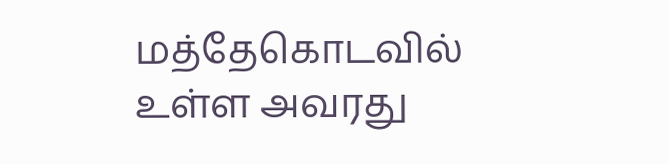மத்தேகொடவில் உள்ள அவரது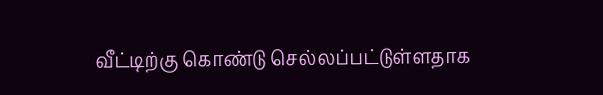வீட்டிற்கு கொண்டு செல்லப்பட்டுள்ளதாக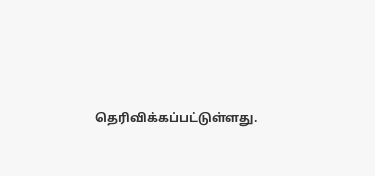தெரிவிக்கப்பட்டுள்ளது.